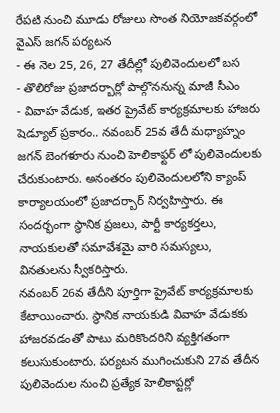రేపటి నుంచి మూడు రోజులు సొంత నియోజకవర్గంలో వైఎస్ జగన్ పర్యటన
- ఈ నెల 25, 26, 27 తేదీల్లో పులివెందులలో బస
- తొలిరోజు ప్రజాదర్బార్లో పాల్గొననున్న మాజీ సీఎం
- వివాహ వేడుక, ఇతర ప్రైవేట్ కార్యక్రమాలకు హాజరు
షెడ్యూల్ ప్రకారం.. నవంబర్ 25వ తేదీ మధ్యాహ్నం జగన్ బెంగళూరు నుంచి హెలికాఫ్టర్ లో పులివెందులకు చేరుకుంటారు. అనంతరం పులివెందులలోని క్యాంప్ కార్యాలయంలో ప్రజాదర్బార్ నిర్వహిస్తారు. ఈ సందర్భంగా స్థానిక ప్రజలు, పార్టీ కార్యకర్తలు, నాయకులతో సమావేశమై వారి సమస్యలు, వినతులను స్వీకరిస్తారు.
నవంబర్ 26వ తేదీని పూర్తిగా ప్రైవేట్ కార్యక్రమాలకు కేటాయించారు. స్థానిక నాయకుడి వివాహ వేడుకకు హాజరవడంతో పాటు మరికొందరిని వ్యక్తిగతంగా కలుసుకుంటారు. పర్యటన ముగించుకుని 27వ తేదీన పులివెందుల నుంచి ప్రత్యేక హెలికాప్టర్లో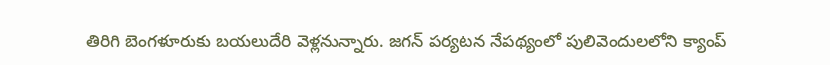తిరిగి బెంగళూరుకు బయలుదేరి వెళ్లనున్నారు. జగన్ పర్యటన నేపథ్యంలో పులివెందులలోని క్యాంప్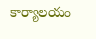కార్యాలయం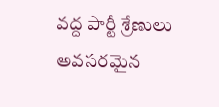వద్ద పార్టీ శ్రేణులు అవసరమైన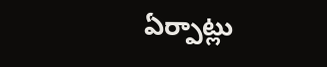ఏర్పాట్లు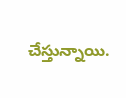చేస్తున్నాయి.